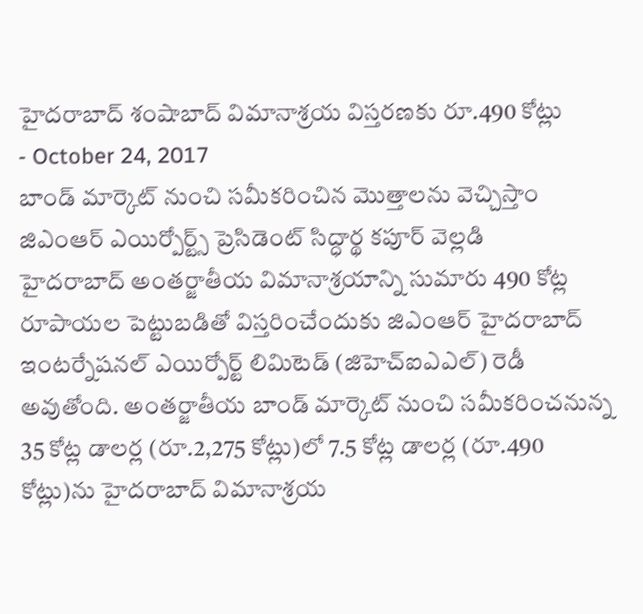హైదరాబాద్ శంషాబాద్ విమానాశ్రయ విస్తరణకు రూ.490 కోట్లు
- October 24, 2017
బాండ్ మార్కెట్ నుంచి సమీకరించిన మొత్తాలను వెచ్చిస్తాం
జిఎంఆర్ ఎయిర్పోర్ట్స్ ప్రెసిడెంట్ సిద్ధార్థ కపూర్ వెల్లడి
హైదరాబాద్ అంతర్జాతీయ విమానాశ్రయాన్ని సుమారు 490 కోట్ల రూపాయల పెట్టుబడితో విస్తరించేందుకు జిఎంఆర్ హైదరాబాద్ ఇంటర్నేషనల్ ఎయిర్పోర్ట్ లిమిటెడ్ (జిహెచ్ఐఎఎల్) రెడీ అవుతోంది. అంతర్జాతీయ బాండ్ మార్కెట్ నుంచి సమీకరించనున్న 35 కోట్ల డాలర్ల (రూ.2,275 కోట్లు)లో 7.5 కోట్ల డాలర్ల (రూ.490 కోట్లు)ను హైదరాబాద్ విమానాశ్రయ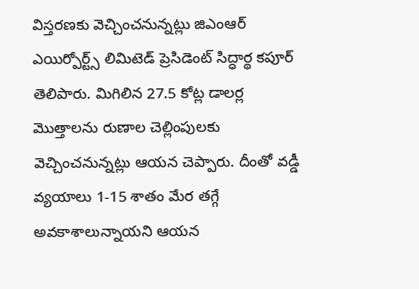విస్తరణకు వెచ్చించనున్నట్లు జిఎంఆర్ ఎయిర్పోర్ట్స్ లిమిటెడ్ ప్రెసిడెంట్ సిద్ధార్థ కపూర్ తెలిపారు. మిగిలిన 27.5 కోట్ల డాలర్ల మొత్తాలను రుణాల చెల్లింపులకు వెచ్చించనున్నట్లు ఆయన చెప్పారు. దీంతో వడ్డీ వ్యయాలు 1-15 శాతం మేర తగ్గే అవకాశాలున్నాయని ఆయన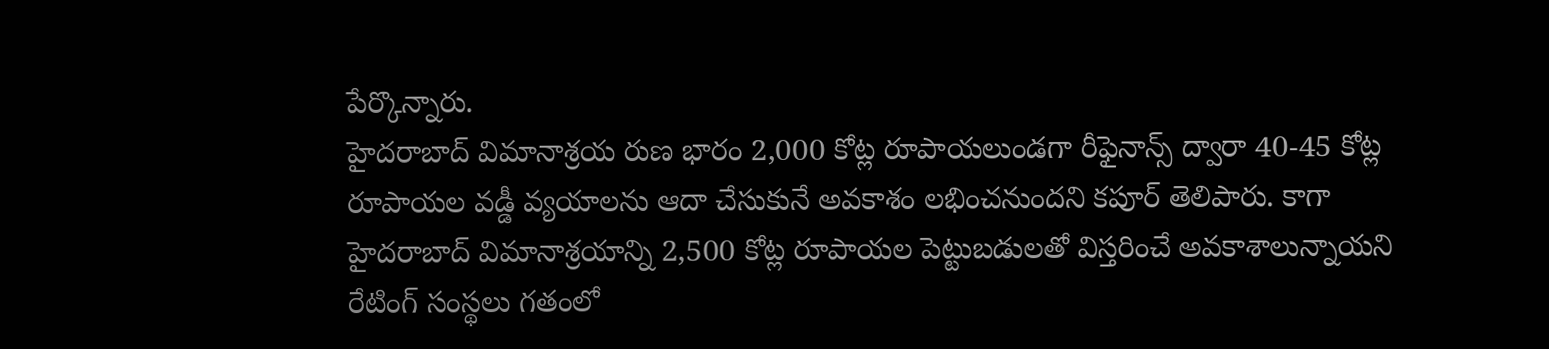పేర్కొన్నారు.
హైదరాబాద్ విమానాశ్రయ రుణ భారం 2,000 కోట్ల రూపాయలుండగా రీఫైనాన్స్ ద్వారా 40-45 కోట్ల రూపాయల వడ్డీ వ్యయాలను ఆదా చేసుకునే అవకాశం లభించనుందని కపూర్ తెలిపారు. కాగా హైదరాబాద్ విమానాశ్రయాన్ని 2,500 కోట్ల రూపాయల పెట్టుబడులతో విస్తరించే అవకాశాలున్నాయని రేటింగ్ సంస్థలు గతంలో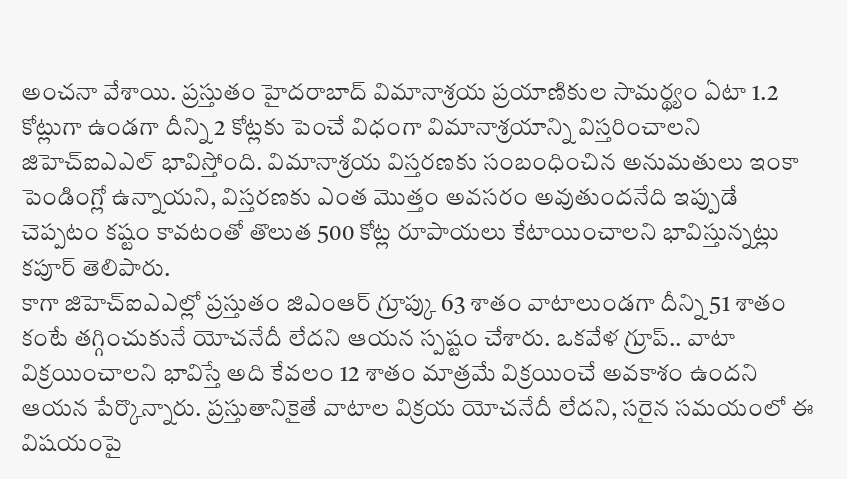అంచనా వేశాయి. ప్రస్తుతం హైదరాబాద్ విమానాశ్రయ ప్రయాణికుల సామర్థ్యం ఏటా 1.2 కోట్లుగా ఉండగా దీన్ని 2 కోట్లకు పెంచే విధంగా విమానాశ్రయాన్ని విస్తరించాలని జిహెచ్ఐఎఎల్ భావిస్తోంది. విమానాశ్రయ విస్తరణకు సంబంధించిన అనుమతులు ఇంకా పెండింగ్లో ఉన్నాయని, విస్తరణకు ఎంత మొత్తం అవసరం అవుతుందనేది ఇప్పుడే చెప్పటం కష్టం కావటంతో తొలుత 500 కోట్ల రూపాయలు కేటాయించాలని భావిస్తున్నట్లు కపూర్ తెలిపారు.
కాగా జిహెచ్ఐఎఎల్లో ప్రస్తుతం జిఎంఆర్ గ్రూప్కు 63 శాతం వాటాలుండగా దీన్ని 51 శాతం కంటే తగ్గించుకునే యోచనేదీ లేదని ఆయన స్పష్టం చేశారు. ఒకవేళ గ్రూప్.. వాటా విక్రయించాలని భావిస్తే అది కేవలం 12 శాతం మాత్రమే విక్రయించే అవకాశం ఉందని ఆయన పేర్కొన్నారు. ప్రస్తుతానికైతే వాటాల విక్రయ యోచనేదీ లేదని, సరైన సమయంలో ఈ విషయంపై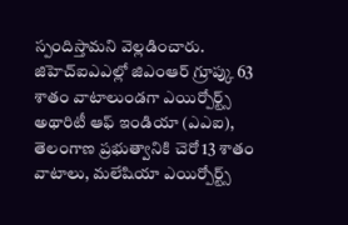స్పందిస్తామని వెల్లడించారు. జిహెచ్ఐఎఎల్లో జిఎంఆర్ గ్రూప్కు 63 శాతం వాటాలుండగా ఎయిర్పోర్ట్స్ అథారిటీ ఆఫ్ ఇండియా (ఎఎఐ), తెలంగాణ ప్రభుత్వానికి చెరో 13 శాతం వాటాలు, మలేషియా ఎయిర్పోర్ట్స్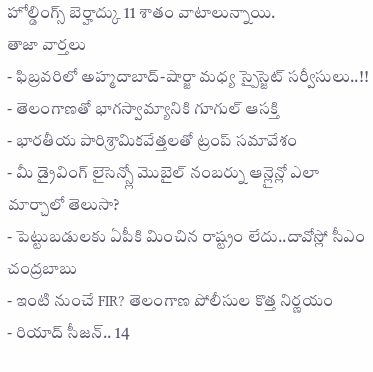హోల్డింగ్స్ బెర్హాద్కు 11 శాతం వాటాలున్నాయి.
తాజా వార్తలు
- ఫిబ్రవరిలో అహ్మదాబాద్-షార్జా మధ్య స్పైస్జెట్ సర్వీసులు..!!
- తెలంగాణతో భాగస్వామ్యానికి గూగుల్ ఆసక్తి
- భారతీయ పారిశ్రామికవేత్తలతో ట్రంప్ సమావేశం
- మీ డ్రైవింగ్ లైసెన్స్లో మొబైల్ నంబర్ను ఆన్లైన్లో ఎలా మార్చాలో తెలుసా?
- పెట్టుబడులకు ఏపీకి మించిన రాష్ట్రం లేదు..దావోస్లో సీఎం చంద్రబాబు
- ఇంటి నుంచే FIR? తెలంగాణ పోలీసుల కొత్త నిర్ణయం
- రియాద్ సీజన్.. 14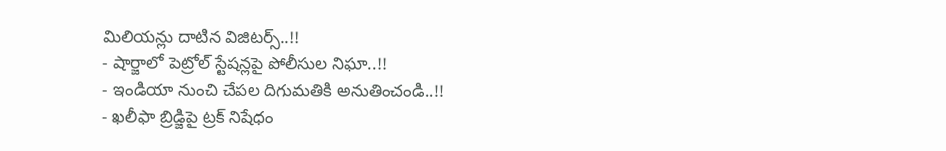మిలియన్లు దాటిన విజిటర్స్..!!
- షార్జాలో పెట్రోల్ స్టేషన్లపై పోలీసుల నిఘా..!!
- ఇండియా నుంచి చేపల దిగుమతికి అనుతించండి..!!
- ఖలీఫా బ్రిడ్జిపై ట్రక్ నిషేధం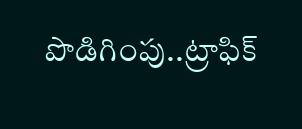పొడిగింపు..ట్రాఫిక్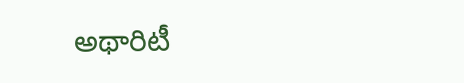అథారిటీ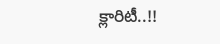క్లారిటీ..!!